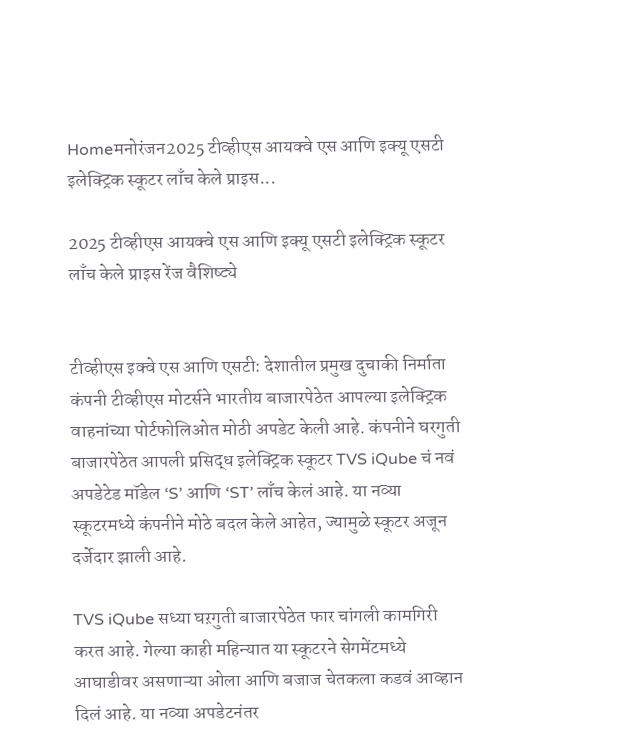Homeमनोरंजन2025 टीव्हीएस आयक्वे एस आणि इक्यू एसटी इलेक्ट्रिक स्कूटर लाँच केले प्राइस...

2025 टीव्हीएस आयक्वे एस आणि इक्यू एसटी इलेक्ट्रिक स्कूटर लाँच केले प्राइस रेंज वैशिष्ट्ये


टीव्हीएस इक्वे एस आणि एसटी: देशातील प्रमुख दुचाकी निर्माता कंपनी टीव्हीएस मोटर्सने भारतीय बाजारपेठेत आपल्या इलेक्ट्रिक वाहनांच्या पोर्टफोलिओत मोठी अपडेट केली आहे. कंपनीने घरगुती बाजारपेठेत आपली प्रसिद्ध इलेक्ट्रिक स्कूटर TVS iQube चं नवं अपडेटेड मॉडेल ‘S’ आणि ‘ST’ लाँच केलं आहे. या नव्या स्कूटरमध्ये कंपनीने मोठे बदल केले आहेत, ज्यामुळे स्कूटर अजून दर्जेदार झाली आहे.

TVS iQube सध्या घऱगुती बाजारपेठेत फार चांगली कामगिरी करत आहे. गेल्या काही महिन्यात या स्कूटरने सेगमेंटमध्ये आघाडीवर असणाऱ्या ओला आणि बजाज चेतकला कडवं आव्हान दिलं आहे. या नव्या अपडेटनंतर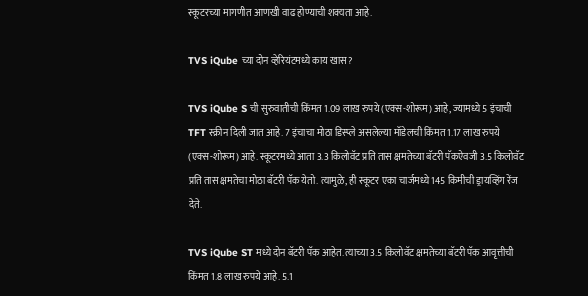स्कूटरच्या मागणीत आणखी वाढ होण्याची शक्यता आहे.

TVS iQube च्या दोन व्हेरियंटमध्ये काय खास?

TVS iQube S ची सुरुवातीची किंमत 1.09 लाख रुपये (एक्स-शोरूम) आहे, ज्यामध्ये 5 इंचाची TFT स्क्रीन दिली जात आहे. 7 इंचाचा मोठा डिस्प्ले असलेल्या मॉडेलची किंमत 1.17 लाख रुपये (एक्स-शोरूम) आहे. स्कूटरमध्ये आता 3.3 किलोवॅट प्रति तास क्षमतेच्या बॅटरी पॅकऐवजी 3.5 किलोवॅट प्रति तास क्षमतेचा मोठा बॅटरी पॅक येतो. त्यामुळे, ही स्कूटर एका चार्जमध्ये 145 किमीची ड्रायव्हिंग रेंज देते.

TVS iQube ST मध्ये दोन बॅटरी पॅक आहेत. त्याच्या 3.5 किलोवॅट क्षमतेच्या बॅटरी पॅक आवृत्तीची किंमत 1.8 लाख रुपये आहे. 5.1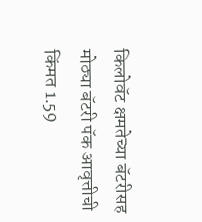किलोवॅट क्षमतेच्या बॅटरीसह मोठ्या बॅटरी पॅक आवृत्तीची किंमत 1.59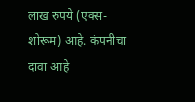लाख रुपये (एक्स-शोरूम) आहे. कंपनीचा दावा आहे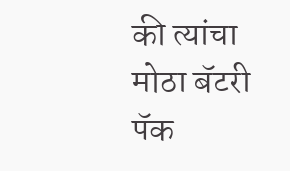की त्यांचा मोठा बॅटरी पॅक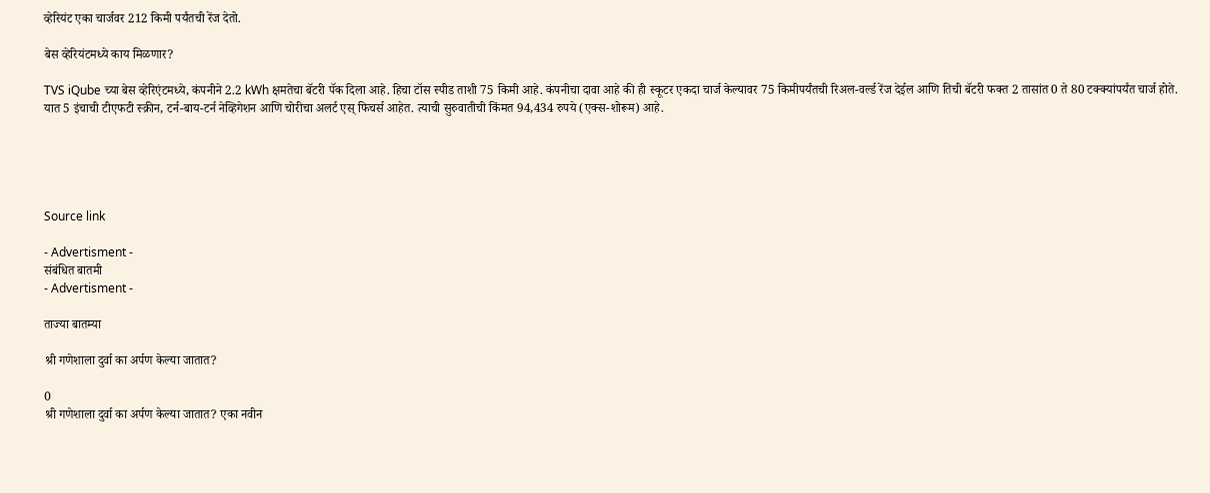व्हेरियंट एका चार्जवर 212 किमी पर्यंतची रेंज देतो.

बेस व्हेरियंटमध्ये काय मिळणार?

TVS iQube च्या बेस व्हेरिएंटमध्ये, कंपनीने 2.2 kWh क्षमतेचा बॅटरी पॅक दिला आहे. हिचा टॉस स्पीड ताशी 75 किमी आहे. कंपनीचा दावा आहे की ही स्कूटर एकदा चार्ज केल्यावर 75 किमीपर्यंतची रिअल-वर्ल्ड रेंज देईल आणि तिची बॅटरी फक्त 2 तासांत 0 ते 80 टक्क्यांपर्यंत चार्ज होते. यात 5 इंचाची टीएफटी स्क्रीन, टर्न-बाय-टर्न नेव्हिगेशन आणि चोरीचा अलर्ट एस् फिचर्स आहेत. त्याची सुरुवातीची किंमत 94,434 रुपये (एक्स-शोरूम) आहे.





Source link

- Advertisment -
संबंधित बातमी
- Advertisment -

ताज्या बातम्या

श्री गणेशाला दुर्वा का अर्पण केल्या जातात?

0
श्री गणेशाला दुर्वा का अर्पण केल्या जातात? एका नवीन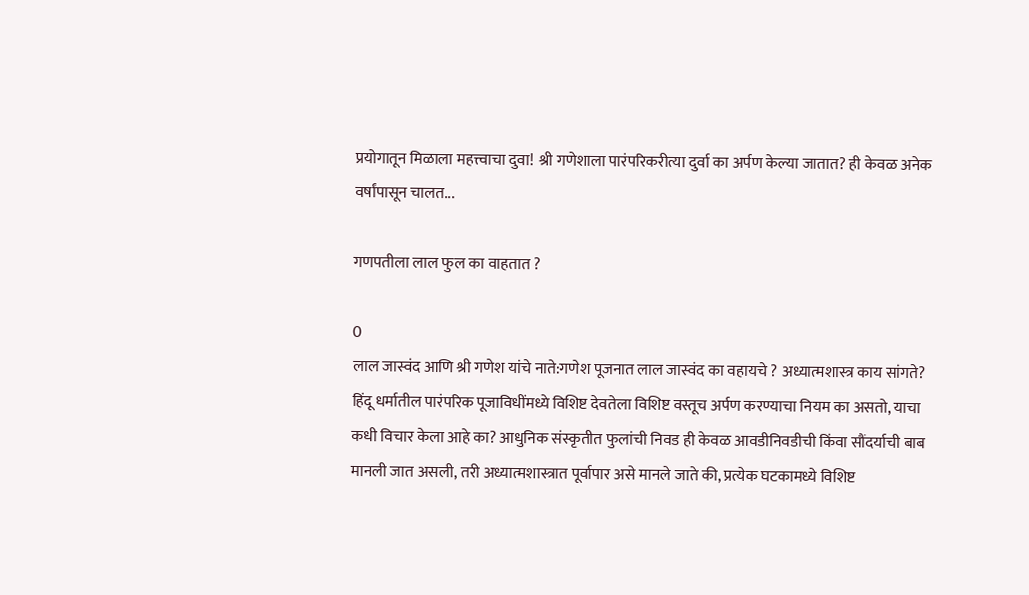प्रयोगातून मिळाला महत्त्वाचा दुवा! श्री गणेशाला पारंपरिकरीत्या दुर्वा का अर्पण केल्या जातात? ही केवळ अनेक वर्षांपासून चालत...

गणपतीला लाल फुल का वाहतात ?

0
लाल जास्वंद आणि श्री गणेश यांचे नाते:गणेश पूजनात लाल जास्वंद का वहायचे ? अध्यात्मशास्त्र काय सांगते? हिंदू धर्मातील पारंपरिक पूजाविधींमध्ये विशिष्ट देवतेला विशिष्ट वस्तूच अर्पण करण्याचा नियम का असतो, याचा कधी विचार केला आहे का? आधुनिक संस्कृतीत फुलांची निवड ही केवळ आवडीनिवडीची किंवा सौंदर्याची बाब मानली जात असली, तरी अध्यात्मशास्त्रात पूर्वापार असे मानले जाते की, प्रत्येक घटकामध्ये विशिष्ट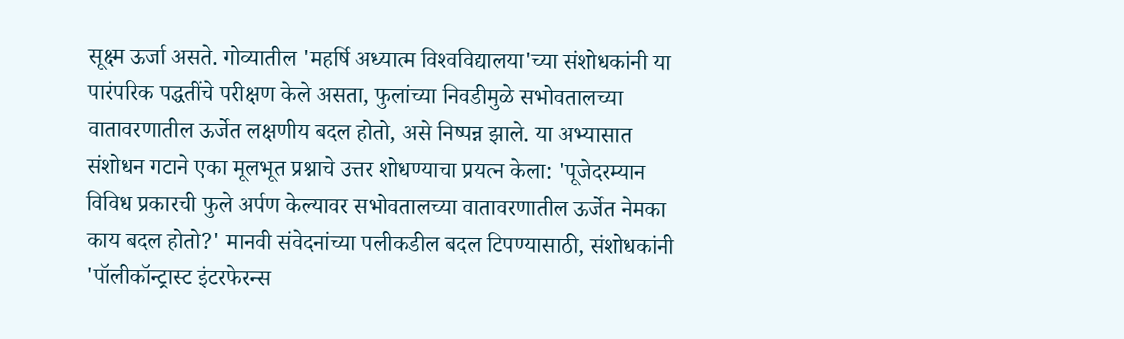सूक्ष्म ऊर्जा असते. गोव्यातील 'महर्षि अध्यात्म विश्‍वविद्यालया'च्या संशोधकांनी या पारंपरिक पद्धतींचे परीक्षण केले असता, फुलांच्या निवडीमुळे सभोवतालच्या वातावरणातील ऊर्जेत लक्षणीय बदल होतो, असे निष्पन्न झाले. या अभ्यासात संशोधन गटाने एका मूलभूत प्रश्नाचे उत्तर शोधण्याचा प्रयत्न केला: 'पूजेदरम्यान विविध प्रकारची फुले अर्पण केल्यावर सभोवतालच्या वातावरणातील ऊर्जेत नेमका काय बदल होतो?' मानवी संवेदनांच्या पलीकडील बदल टिपण्यासाठी, संशोधकांनी 'पॉलीकॉन्ट्रास्ट इंटरफेरन्स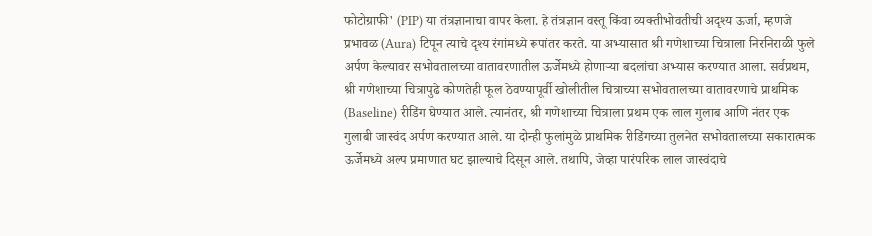फोटोग्राफी' (PIP) या तंत्रज्ञानाचा वापर केला. हे तंत्रज्ञान वस्तू किंवा व्यक्तीभोवतीची अदृश्य ऊर्जा, म्हणजे प्रभावळ (Aura) टिपून त्याचे दृश्य रंगांमध्ये रूपांतर करते. या अभ्यासात श्री गणेशाच्या चित्राला निरनिराळी फुले अर्पण केल्यावर सभोवतालच्या वातावरणातील ऊर्जेमध्ये होणाऱ्या बदलांचा अभ्यास करण्यात आला. सर्वप्रथम, श्री गणेशाच्या चित्रापुढे कोणतेही फूल ठेवण्यापूर्वी खोलीतील चित्राच्या सभोवतालच्या वातावरणाचे प्राथमिक (Baseline) रीडिंग घेण्यात आले. त्यानंतर, श्री गणेशाच्या चित्राला प्रथम एक लाल गुलाब आणि नंतर एक गुलाबी जास्वंद अर्पण करण्यात आले. या दोन्ही फुलांमुळे प्राथमिक रीडिंगच्या तुलनेत सभोवतालच्या सकारात्मक ऊर्जेमध्ये अल्प प्रमाणात घट झाल्याचे दिसून आले. तथापि, जेव्हा पारंपरिक लाल जास्वंदाचे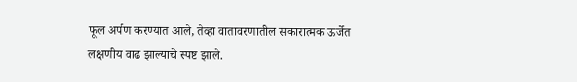फूल अर्पण करण्यात आले, तेव्हा वातावरणातील सकारात्मक ऊर्जेत लक्षणीय वाढ झाल्याचे स्पष्ट झाले.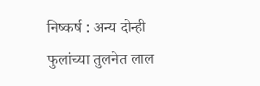निष्कर्ष : अन्य दोन्ही फुलांच्या तुलनेत लाल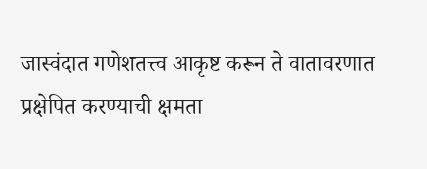जास्वंदात गणेशतत्त्व आकृष्ट करून ते वातावरणात प्रक्षेपित करण्याची क्षमता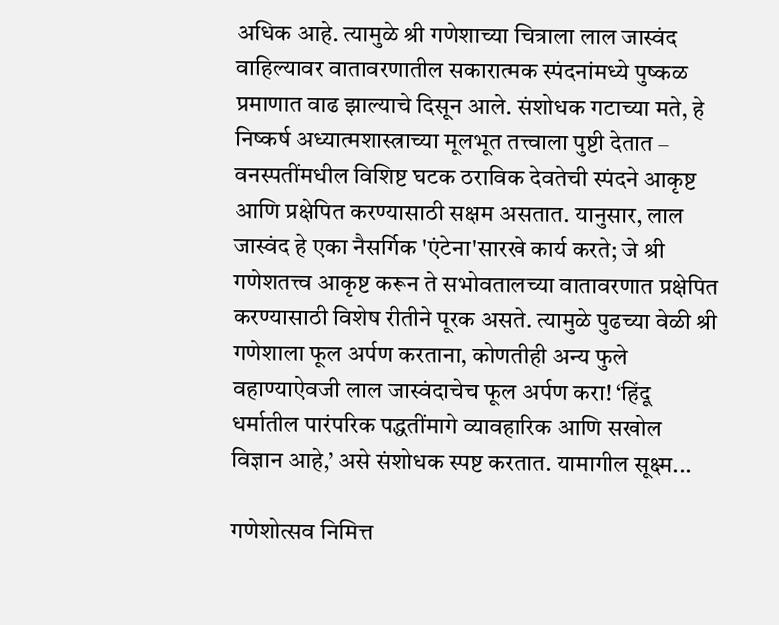अधिक आहे. त्यामुळे श्री गणेशाच्या चित्राला लाल जास्वंद वाहिल्यावर वातावरणातील सकारात्मक स्पंदनांमध्ये पुष्कळ प्रमाणात वाढ झाल्याचे दिसून आले. संशोधक गटाच्या मते, हे निष्कर्ष अध्यात्मशास्त्राच्या मूलभूत तत्त्वाला पुष्टी देतात – वनस्पतींमधील विशिष्ट घटक ठराविक देवतेची स्पंदने आकृष्ट आणि प्रक्षेपित करण्यासाठी सक्षम असतात. यानुसार, लाल जास्वंद हे एका नैसर्गि‍क 'एंटेना'सारखे कार्य करते; जे श्री गणेशतत्त्व आकृष्ट करून ते सभोवतालच्या वातावरणात प्रक्षेपित करण्यासाठी विशेष रीतीने पूरक असते. त्यामुळे पुढच्या वेळी श्री गणेशाला फूल अर्पण करताना, कोणतीही अन्य फुले वहाण्याऐवजी लाल जास्वंदाचेच फूल अर्पण करा! ‘हिंदू धर्मातील पारंपरिक पद्धतींमागे व्यावहारिक आणि सखोल विज्ञान आहे,’ असे संशोधक स्पष्ट करतात. यामागील सूक्ष्म...

गणेशोत्सव निमित्त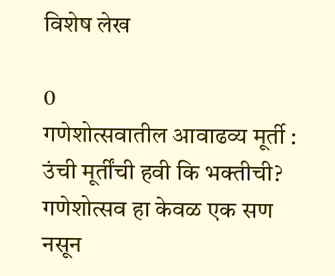विशेष लेख

0
गणेशोत्सवातील आवाढव्य मूर्ती : उंची मूर्तींची हवी कि भक्तीची?      गणेशोत्सव हा केवळ एक सण नसून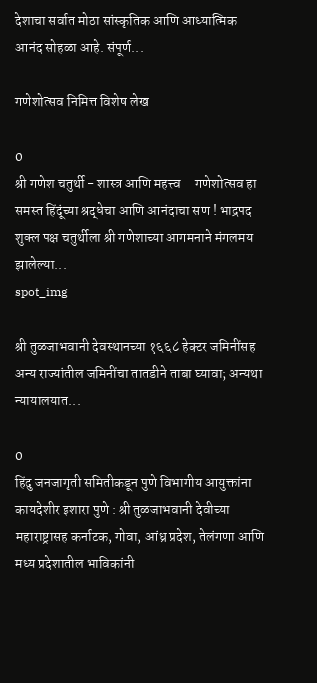देशाचा सर्वात मोठा सांस्कृतिक आणि आध्यात्मिक आनंद सोहळा आहे. संपूर्ण...

गणेशोत्सव निमित्त विशेष लेख

0
श्री गणेश चतुर्थी - शास्त्र आणि महत्त्व     गणेशोत्सव हा समस्त हिंदूंच्या श्रद्धेचा आणि आनंदाचा सण ! भाद्रपद शुक्ल पक्ष चतुर्थीला श्री गणेशाच्या आगमनाने मंगलमय झालेल्या...
spot_img

श्री तुळजाभवानी देवस्थानच्या १६६८ हेक्टर जमिनींसह अन्य राज्यांतील जमिनींचा तातडीने ताबा घ्यावा; अन्यथा न्यायालयात...

0
हिंदु जनजागृती समितीकडून पुणे विभागीय आयुक्तांना कायदेशीर इशारा पुणे : श्री तुळजाभवानी देवीच्या महाराष्ट्रासह कर्नाटक, गोवा, आंध्र प्रदेश, तेलंगणा आणि मध्य प्रदेशातील भाविकांनी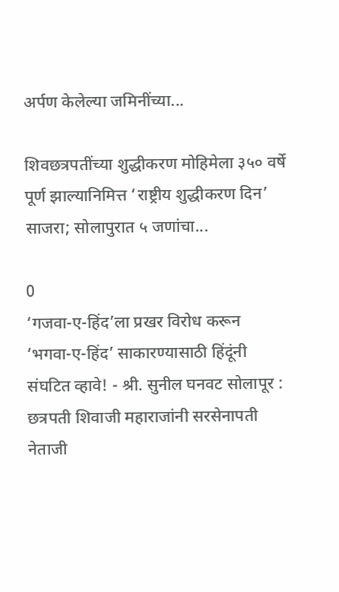अर्पण केलेल्या जमिनींच्या...

शिवछत्रपतींच्या शुद्धीकरण मोहिमेला ३५० वर्षे पूर्ण झाल्यानिमित्त ‘राष्ट्रीय शुद्धीकरण दिन’ साजरा; सोलापुरात ५ जणांचा...

0
‘गजवा-ए-हिंद’ला प्रखर विरोध करून ‘भगवा-ए-हिंद’ साकारण्यासाठी हिंदूंनी संघटित व्हावे! - श्री. सुनील घनवट सोलापूर : छत्रपती शिवाजी महाराजांनी सरसेनापती नेताजी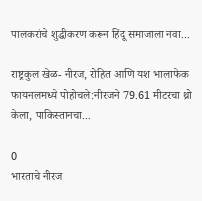पालकरांचे शुद्धीकरण करून हिंदू समाजाला नवा...

राष्ट्रकुल खेळ- नीरज, रोहित आणि यश भालाफेक फायनलमध्ये पोहोचले:नीरजने 79.61 मीटरचा थ्रो केला, पाकिस्तानचा...

0
भारताचे नीरज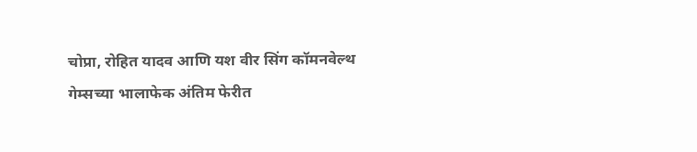चोप्रा, रोहित यादव आणि यश वीर सिंग कॉमनवेल्थ गेम्सच्या भालाफेक अंतिम फेरीत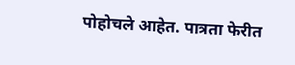पोहोचले आहेत. पात्रता फेरीत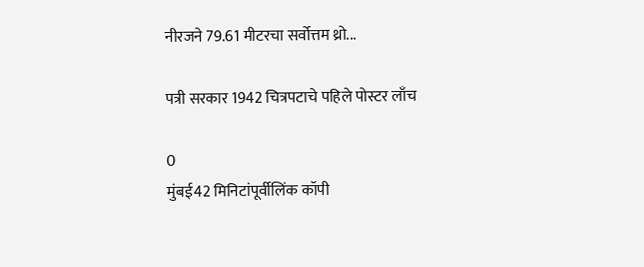नीरजने 79.61 मीटरचा सर्वोत्तम थ्रो...

पत्री सरकार 1942 चित्रपटाचे पहिले पोस्टर लाँच

0
मुंबई42 मिनिटांपूर्वीलिंक कॉपी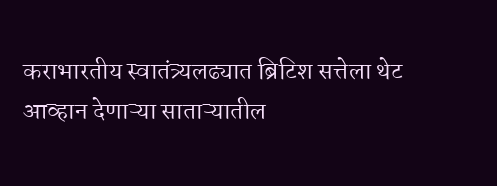कराभारतीय स्वातंत्र्यलढ्यात ब्रिटिश सत्तेला थेट आव्हान देणाऱ्या साताऱ्यातील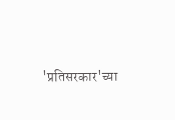'प्रतिसरकार'च्या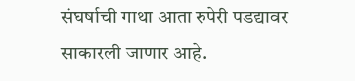संघर्षाची गाथा आता रुपेरी पडद्यावर साकारली जाणार आहे.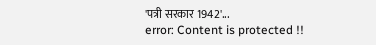'पत्री सरकार 1942'...
error: Content is protected !!